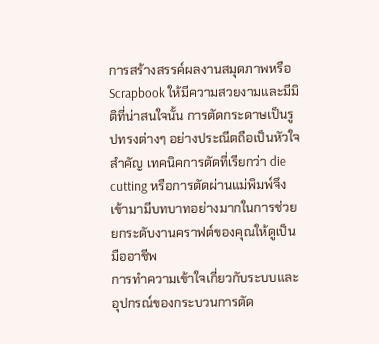การสร้างสรรค์ผลงานสมุดภาพหรือ Scrapbook ให้มีความสวยงามและมีมิติที่น่าสนใจนั้น การตัดกระดาษเป็นรูปทรงต่างๆ อย่างประณีตถือเป็นหัวใจสำคัญ เทคนิคการตัดที่เรียกว่า die cutting หรือการตัดผ่านแม่พิมพ์จึงเข้ามามีบทบาทอย่างมากในการช่วยยกระดับงานคราฟต์ของคุณให้ดูเป็นมืออาชีพ
การทำความเข้าใจเกี่ยวกับระบบและอุปกรณ์ของกระบวนการตัด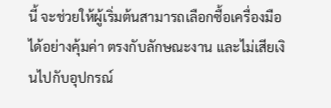นี้ จะช่วยให้ผู้เริ่มต้นสามารถเลือกซื้อเครื่องมือได้อย่างคุ้มค่า ตรงกับลักษณะงาน และไม่เสียเงินไปกับอุปกรณ์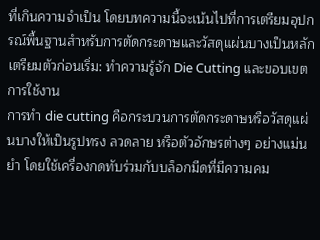ที่เกินความจำเป็น โดยบทความนี้จะเน้นไปที่การเตรียมอุปกรณ์พื้นฐานสำหรับการตัดกระดาษและวัสดุแผ่นบางเป็นหลัก
เตรียมตัวก่อนเริ่ม: ทำความรู้จัก Die Cutting และขอบเขตการใช้งาน
การทำ die cutting คือกระบวนการตัดกระดาษหรือวัสดุแผ่นบางให้เป็นรูปทรง ลวดลาย หรือตัวอักษรต่างๆ อย่างแม่นยำ โดยใช้เครื่องกดทับร่วมกับบล็อกมีดที่มีความคม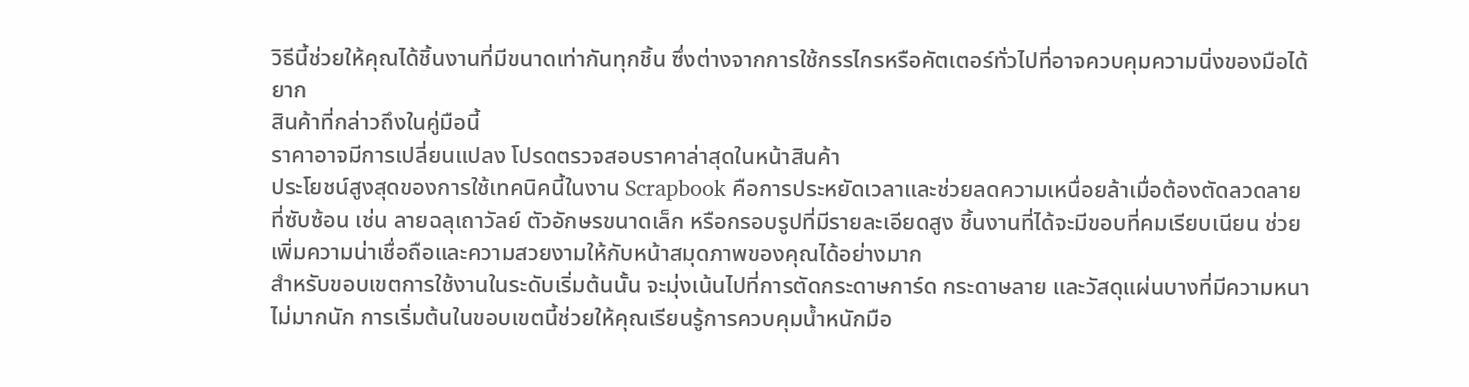วิธีนี้ช่วยให้คุณได้ชิ้นงานที่มีขนาดเท่ากันทุกชิ้น ซึ่งต่างจากการใช้กรรไกรหรือคัตเตอร์ทั่วไปที่อาจควบคุมความนิ่งของมือได้ยาก
สินค้าที่กล่าวถึงในคู่มือนี้
ราคาอาจมีการเปลี่ยนแปลง โปรดตรวจสอบราคาล่าสุดในหน้าสินค้า
ประโยชน์สูงสุดของการใช้เทคนิคนี้ในงาน Scrapbook คือการประหยัดเวลาและช่วยลดความเหนื่อยล้าเมื่อต้องตัดลวดลายที่ซับซ้อน เช่น ลายฉลุเถาวัลย์ ตัวอักษรขนาดเล็ก หรือกรอบรูปที่มีรายละเอียดสูง ชิ้นงานที่ได้จะมีขอบที่คมเรียบเนียน ช่วยเพิ่มความน่าเชื่อถือและความสวยงามให้กับหน้าสมุดภาพของคุณได้อย่างมาก
สำหรับขอบเขตการใช้งานในระดับเริ่มต้นนั้น จะมุ่งเน้นไปที่การตัดกระดาษการ์ด กระดาษลาย และวัสดุแผ่นบางที่มีความหนาไม่มากนัก การเริ่มต้นในขอบเขตนี้ช่วยให้คุณเรียนรู้การควบคุมน้ำหนักมือ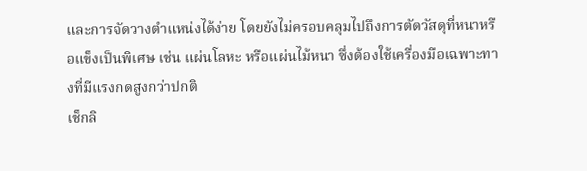และการจัดวางตำแหน่งได้ง่าย โดยยังไม่ครอบคลุมไปถึงการตัดวัสดุที่หนาหรือแข็งเป็นพิเศษ เช่น แผ่นโลหะ หรือแผ่นไม้หนา ซึ่งต้องใช้เครื่องมือเฉพาะทางที่มีแรงกดสูงกว่าปกติ
เช็กลิ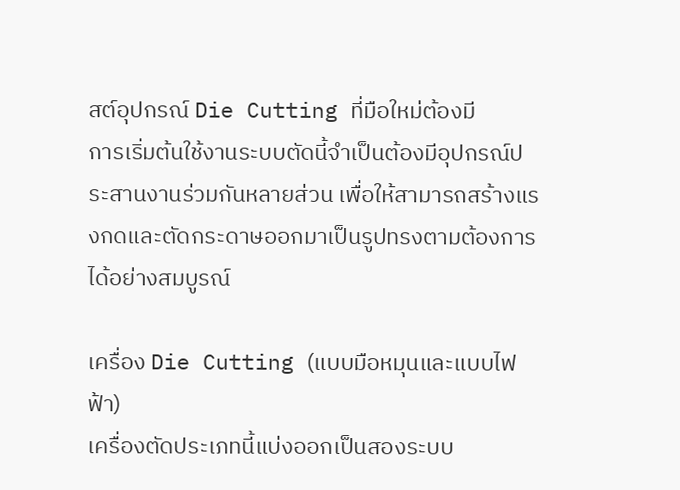สต์อุปกรณ์ Die Cutting ที่มือใหม่ต้องมี
การเริ่มต้นใช้งานระบบตัดนี้จำเป็นต้องมีอุปกรณ์ประสานงานร่วมกันหลายส่วน เพื่อให้สามารถสร้างแรงกดและตัดกระดาษออกมาเป็นรูปทรงตามต้องการได้อย่างสมบูรณ์

เครื่อง Die Cutting (แบบมือหมุนและแบบไฟฟ้า)
เครื่องตัดประเภทนี้แบ่งออกเป็นสองระบบ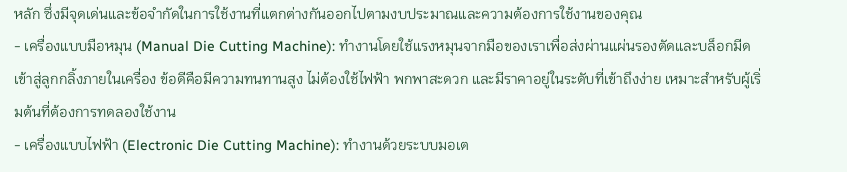หลัก ซึ่งมีจุดเด่นและข้อจำกัดในการใช้งานที่แตกต่างกันออกไปตามงบประมาณและความต้องการใช้งานของคุณ
- เครื่องแบบมือหมุน (Manual Die Cutting Machine): ทำงานโดยใช้แรงหมุนจากมือของเราเพื่อส่งผ่านแผ่นรองตัดและบล็อกมีดเข้าสู่ลูกกลิ้งภายในเครื่อง ข้อดีคือมีความทนทานสูง ไม่ต้องใช้ไฟฟ้า พกพาสะดวก และมีราคาอยู่ในระดับที่เข้าถึงง่าย เหมาะสำหรับผู้เริ่มต้นที่ต้องการทดลองใช้งาน
- เครื่องแบบไฟฟ้า (Electronic Die Cutting Machine): ทำงานด้วยระบบมอเต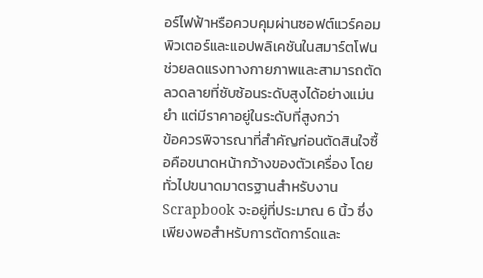อร์ไฟฟ้าหรือควบคุมผ่านซอฟต์แวร์คอมพิวเตอร์และแอปพลิเคชันในสมาร์ตโฟน ช่วยลดแรงทางกายภาพและสามารถตัดลวดลายที่ซับซ้อนระดับสูงได้อย่างแม่นยำ แต่มีราคาอยู่ในระดับที่สูงกว่า
ข้อควรพิจารณาที่สำคัญก่อนตัดสินใจซื้อคือขนาดหน้ากว้างของตัวเครื่อง โดยทั่วไปขนาดมาตรฐานสำหรับงาน Scrapbook จะอยู่ที่ประมาณ 6 นิ้ว ซึ่งเพียงพอสำหรับการตัดการ์ดและ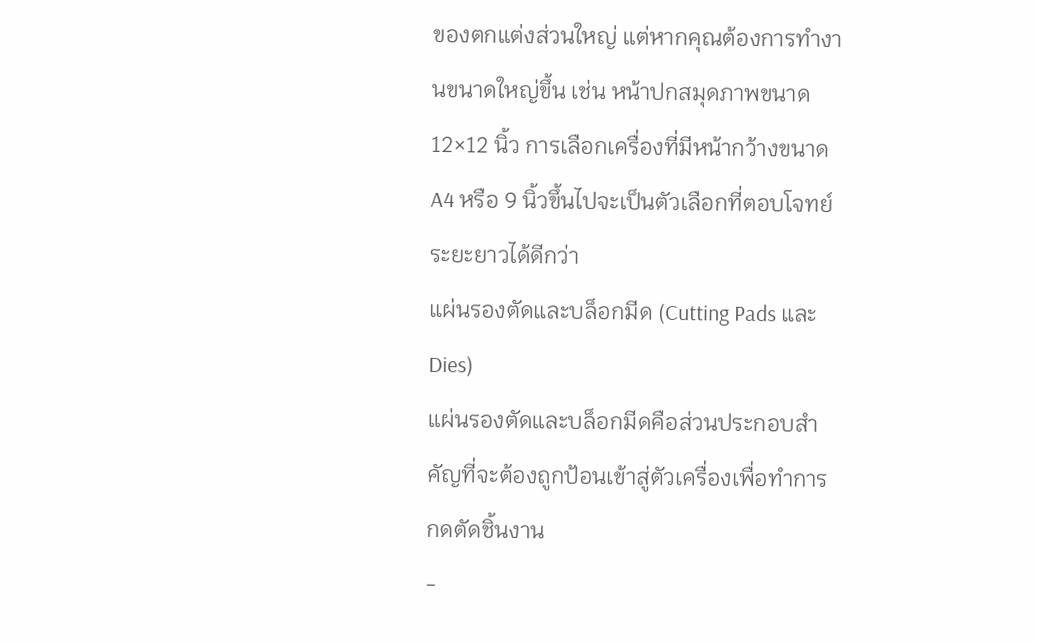ของตกแต่งส่วนใหญ่ แต่หากคุณต้องการทำงานขนาดใหญ่ขึ้น เช่น หน้าปกสมุดภาพขนาด 12×12 นิ้ว การเลือกเครื่องที่มีหน้ากว้างขนาด A4 หรือ 9 นิ้วขึ้นไปจะเป็นตัวเลือกที่ตอบโจทย์ระยะยาวได้ดีกว่า
แผ่นรองตัดและบล็อกมีด (Cutting Pads และ Dies)
แผ่นรองตัดและบล็อกมีดคือส่วนประกอบสำคัญที่จะต้องถูกป้อนเข้าสู่ตัวเครื่องเพื่อทำการกดตัดชิ้นงาน
-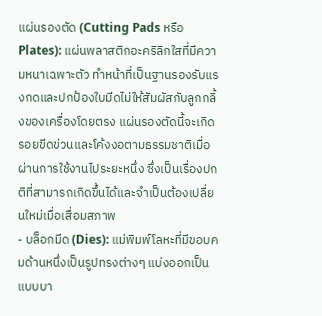แผ่นรองตัด (Cutting Pads หรือ Plates): แผ่นพลาสติกอะคริลิกใสที่มีความหนาเฉพาะตัว ทำหน้าที่เป็นฐานรองรับแรงกดและปกป้องใบมีดไม่ให้สัมผัสกับลูกกลิ้งของเครื่องโดยตรง แผ่นรองตัดนี้จะเกิดรอยขีดข่วนและโค้งงอตามธรรมชาติเมื่อผ่านการใช้งานไประยะหนึ่ง ซึ่งเป็นเรื่องปกติที่สามารถเกิดขึ้นได้และจำเป็นต้องเปลี่ยนใหม่เมื่อเสื่อมสภาพ
- บล็อกมีด (Dies): แม่พิมพ์โลหะที่มีขอบคมด้านหนึ่งเป็นรูปทรงต่างๆ แบ่งออกเป็นแบบบา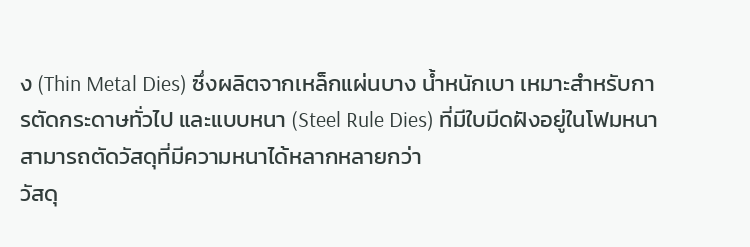ง (Thin Metal Dies) ซึ่งผลิตจากเหล็กแผ่นบาง น้ำหนักเบา เหมาะสำหรับการตัดกระดาษทั่วไป และแบบหนา (Steel Rule Dies) ที่มีใบมีดฝังอยู่ในโฟมหนา สามารถตัดวัสดุที่มีความหนาได้หลากหลายกว่า
วัสดุ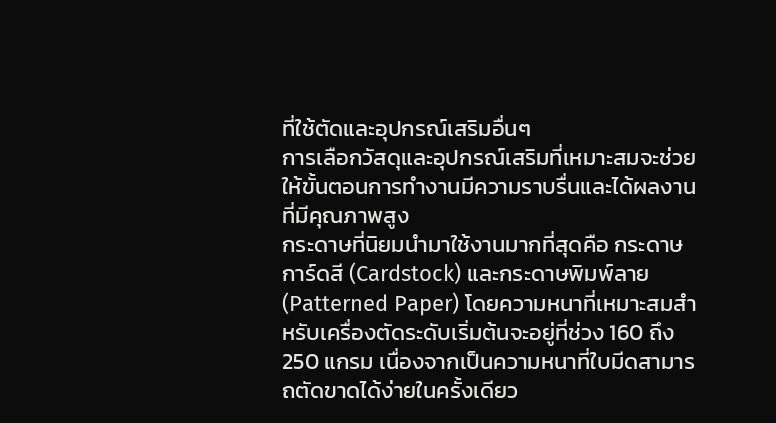ที่ใช้ตัดและอุปกรณ์เสริมอื่นๆ
การเลือกวัสดุและอุปกรณ์เสริมที่เหมาะสมจะช่วยให้ขั้นตอนการทำงานมีความราบรื่นและได้ผลงานที่มีคุณภาพสูง
กระดาษที่นิยมนำมาใช้งานมากที่สุดคือ กระดาษการ์ดสี (Cardstock) และกระดาษพิมพ์ลาย (Patterned Paper) โดยความหนาที่เหมาะสมสำหรับเครื่องตัดระดับเริ่มต้นจะอยู่ที่ช่วง 160 ถึง 250 แกรม เนื่องจากเป็นความหนาที่ใบมีดสามารถตัดขาดได้ง่ายในครั้งเดียว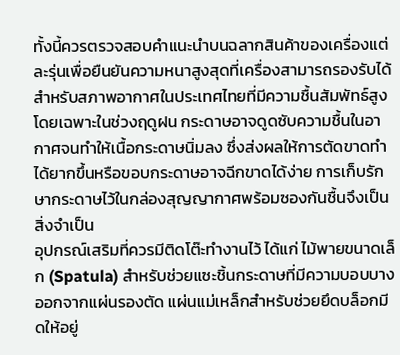ทั้งนี้ควรตรวจสอบคำแนะนำบนฉลากสินค้าของเครื่องแต่ละรุ่นเพื่อยืนยันความหนาสูงสุดที่เครื่องสามารถรองรับได้
สำหรับสภาพอากาศในประเทศไทยที่มีความชื้นสัมพัทธ์สูง โดยเฉพาะในช่วงฤดูฝน กระดาษอาจดูดซับความชื้นในอากาศจนทำให้เนื้อกระดาษนิ่มลง ซึ่งส่งผลให้การตัดขาดทำได้ยากขึ้นหรือขอบกระดาษอาจฉีกขาดได้ง่าย การเก็บรักษากระดาษไว้ในกล่องสุญญากาศพร้อมซองกันชื้นจึงเป็นสิ่งจำเป็น
อุปกรณ์เสริมที่ควรมีติดโต๊ะทำงานไว้ ได้แก่ ไม้พายขนาดเล็ก (Spatula) สำหรับช่วยแซะชิ้นกระดาษที่มีความบอบบางออกจากแผ่นรองตัด แผ่นแม่เหล็กสำหรับช่วยยึดบล็อกมีดให้อยู่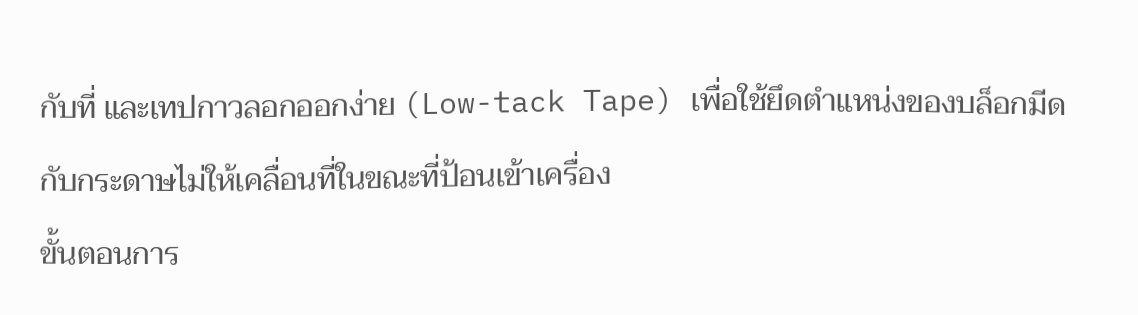กับที่ และเทปกาวลอกออกง่าย (Low-tack Tape) เพื่อใช้ยึดตำแหน่งของบล็อกมีดกับกระดาษไม่ให้เคลื่อนที่ในขณะที่ป้อนเข้าเครื่อง
ขั้นตอนการ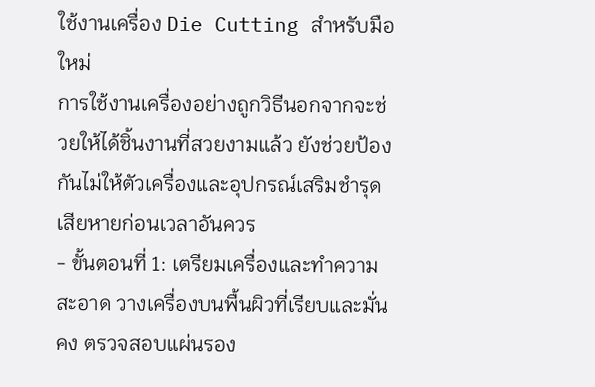ใช้งานเครื่อง Die Cutting สำหรับมือใหม่
การใช้งานเครื่องอย่างถูกวิธีนอกจากจะช่วยให้ได้ชิ้นงานที่สวยงามแล้ว ยังช่วยป้องกันไม่ให้ตัวเครื่องและอุปกรณ์เสริมชำรุดเสียหายก่อนเวลาอันควร
- ขั้นตอนที่ 1: เตรียมเครื่องและทำความสะอาด วางเครื่องบนพื้นผิวที่เรียบและมั่นคง ตรวจสอบแผ่นรอง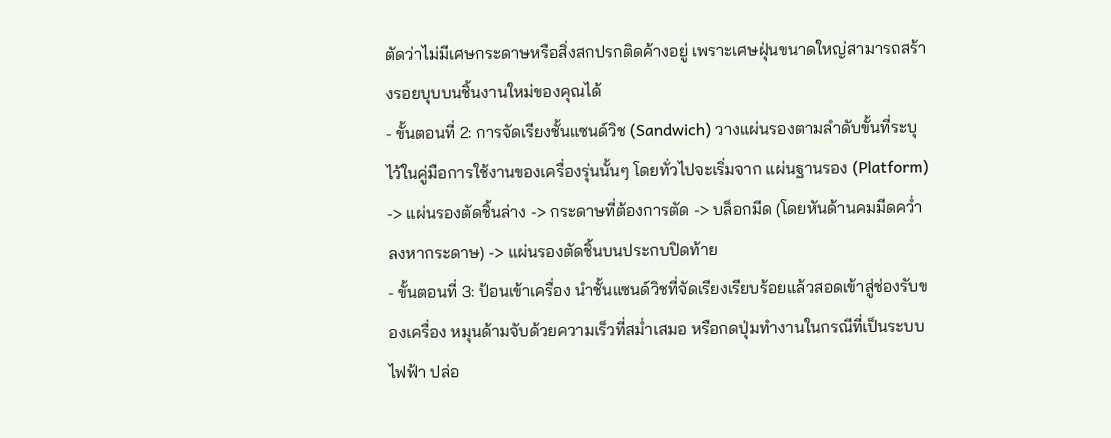ตัดว่าไม่มีเศษกระดาษหรือสิ่งสกปรกติดค้างอยู่ เพราะเศษฝุ่นขนาดใหญ่สามารถสร้างรอยบุบบนชิ้นงานใหม่ของคุณได้
- ขั้นตอนที่ 2: การจัดเรียงชั้นแซนด์วิช (Sandwich) วางแผ่นรองตามลำดับขั้นที่ระบุไว้ในคู่มือการใช้งานของเครื่องรุ่นนั้นๆ โดยทั่วไปจะเริ่มจาก แผ่นฐานรอง (Platform) -> แผ่นรองตัดชิ้นล่าง -> กระดาษที่ต้องการตัด -> บล็อกมีด (โดยหันด้านคมมีดคว่ำลงหากระดาษ) -> แผ่นรองตัดชิ้นบนประกบปิดท้าย
- ขั้นตอนที่ 3: ป้อนเข้าเครื่อง นำชั้นแซนด์วิชที่จัดเรียงเรียบร้อยแล้วสอดเข้าสู่ช่องรับของเครื่อง หมุนด้ามจับด้วยความเร็วที่สม่ำเสมอ หรือกดปุ่มทำงานในกรณีที่เป็นระบบไฟฟ้า ปล่อ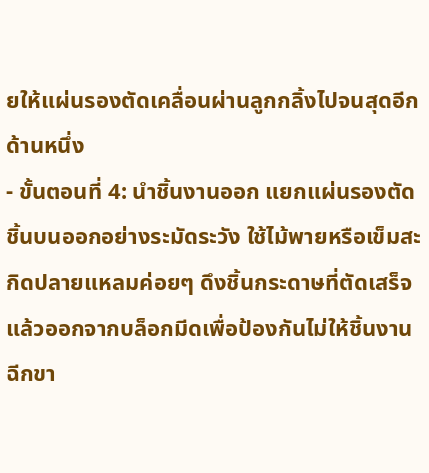ยให้แผ่นรองตัดเคลื่อนผ่านลูกกลิ้งไปจนสุดอีกด้านหนึ่ง
- ขั้นตอนที่ 4: นำชิ้นงานออก แยกแผ่นรองตัดชิ้นบนออกอย่างระมัดระวัง ใช้ไม้พายหรือเข็มสะกิดปลายแหลมค่อยๆ ดึงชิ้นกระดาษที่ตัดเสร็จแล้วออกจากบล็อกมีดเพื่อป้องกันไม่ให้ชิ้นงานฉีกขา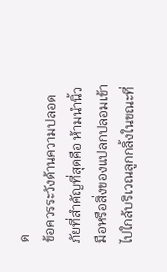ด
ข้อควรระวังด้านความปลอดภัยที่สำคัญที่สุดคือ ห้ามนำนิ้วมือหรือสิ่งของแปลกปลอมเข้าไปใกล้บริเวณลูกกลิ้งในขณะที่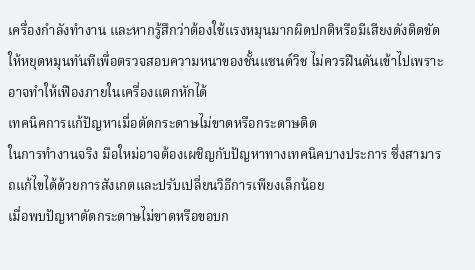เครื่องกำลังทำงาน และหากรู้สึกว่าต้องใช้แรงหมุนมากผิดปกติหรือมีเสียงดังติดขัด ให้หยุดหมุนทันทีเพื่อตรวจสอบความหนาของชั้นแซนด์วิช ไม่ควรฝืนดันเข้าไปเพราะอาจทำให้เฟืองภายในเครื่องแตกหักได้
เทคนิคการแก้ปัญหาเมื่อตัดกระดาษไม่ขาดหรือกระดาษติด
ในการทำงานจริง มือใหม่อาจต้องเผชิญกับปัญหาทางเทคนิคบางประการ ซึ่งสามารถแก้ไขได้ด้วยการสังเกตและปรับเปลี่ยนวิธีการเพียงเล็กน้อย
เมื่อพบปัญหาตัดกระดาษไม่ขาดหรือขอบก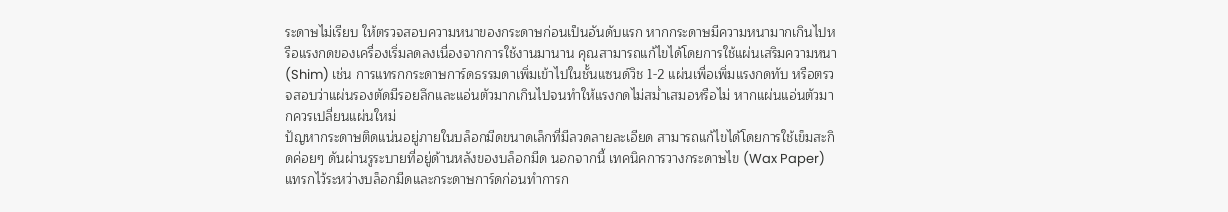ระดาษไม่เรียบ ให้ตรวจสอบความหนาของกระดาษก่อนเป็นอันดับแรก หากกระดาษมีความหนามากเกินไปหรือแรงกดของเครื่องเริ่มลดลงเนื่องจากการใช้งานมานาน คุณสามารถแก้ไขได้โดยการใช้แผ่นเสริมความหนา (Shim) เช่น การแทรกกระดาษการ์ดธรรมดาเพิ่มเข้าไปในชั้นแซนด์วิช 1-2 แผ่นเพื่อเพิ่มแรงกดทับ หรือตรวจสอบว่าแผ่นรองตัดมีรอยลึกและแอ่นตัวมากเกินไปจนทำให้แรงกดไม่สม่ำเสมอหรือไม่ หากแผ่นแอ่นตัวมากควรเปลี่ยนแผ่นใหม่
ปัญหากระดาษติดแน่นอยู่ภายในบล็อกมีดขนาดเล็กที่มีลวดลายละเอียด สามารถแก้ไขได้โดยการใช้เข็มสะกิดค่อยๆ ดันผ่านรูระบายที่อยู่ด้านหลังของบล็อกมีด นอกจากนี้ เทคนิคการวางกระดาษไข (Wax Paper) แทรกไว้ระหว่างบล็อกมีดและกระดาษการ์ดก่อนทำการก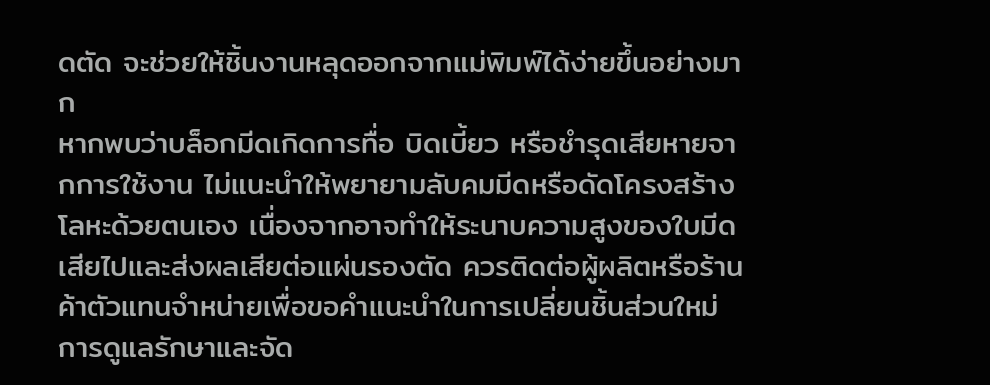ดตัด จะช่วยให้ชิ้นงานหลุดออกจากแม่พิมพ์ได้ง่ายขึ้นอย่างมาก
หากพบว่าบล็อกมีดเกิดการทื่อ บิดเบี้ยว หรือชำรุดเสียหายจากการใช้งาน ไม่แนะนำให้พยายามลับคมมีดหรือดัดโครงสร้างโลหะด้วยตนเอง เนื่องจากอาจทำให้ระนาบความสูงของใบมีดเสียไปและส่งผลเสียต่อแผ่นรองตัด ควรติดต่อผู้ผลิตหรือร้านค้าตัวแทนจำหน่ายเพื่อขอคำแนะนำในการเปลี่ยนชิ้นส่วนใหม่
การดูแลรักษาและจัด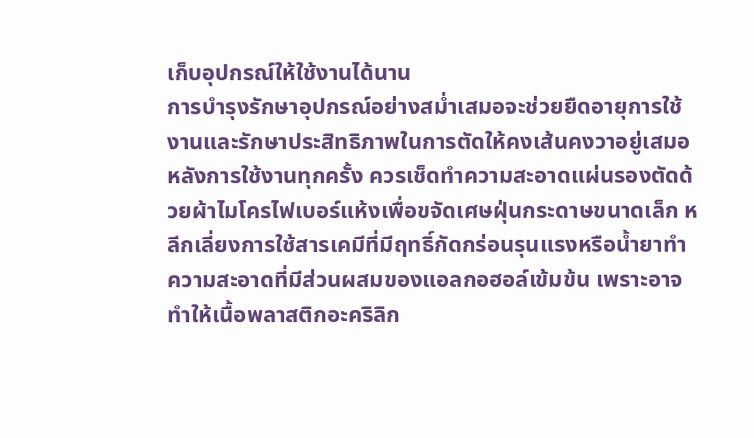เก็บอุปกรณ์ให้ใช้งานได้นาน
การบำรุงรักษาอุปกรณ์อย่างสม่ำเสมอจะช่วยยืดอายุการใช้งานและรักษาประสิทธิภาพในการตัดให้คงเส้นคงวาอยู่เสมอ
หลังการใช้งานทุกครั้ง ควรเช็ดทำความสะอาดแผ่นรองตัดด้วยผ้าไมโครไฟเบอร์แห้งเพื่อขจัดเศษฝุ่นกระดาษขนาดเล็ก หลีกเลี่ยงการใช้สารเคมีที่มีฤทธิ์กัดกร่อนรุนแรงหรือน้ำยาทำความสะอาดที่มีส่วนผสมของแอลกอฮอล์เข้มข้น เพราะอาจทำให้เนื้อพลาสติกอะคริลิก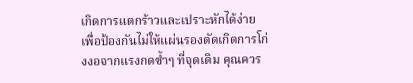เกิดการแตกร้าวและเปราะหักได้ง่าย
เพื่อป้องกันไม่ให้แผ่นรองตัดเกิดการโก่งงอจากแรงกดซ้ำๆ ที่จุดเดิม คุณควร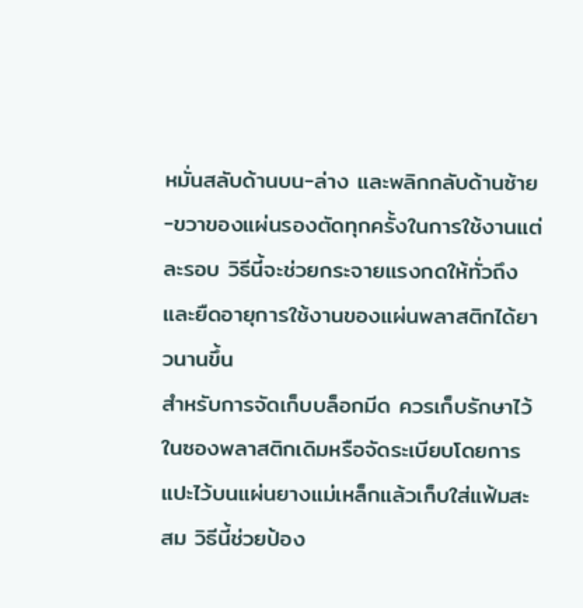หมั่นสลับด้านบน-ล่าง และพลิกกลับด้านซ้าย-ขวาของแผ่นรองตัดทุกครั้งในการใช้งานแต่ละรอบ วิธีนี้จะช่วยกระจายแรงกดให้ทั่วถึงและยืดอายุการใช้งานของแผ่นพลาสติกได้ยาวนานขึ้น
สำหรับการจัดเก็บบล็อกมีด ควรเก็บรักษาไว้ในซองพลาสติกเดิมหรือจัดระเบียบโดยการแปะไว้บนแผ่นยางแม่เหล็กแล้วเก็บใส่แฟ้มสะสม วิธีนี้ช่วยป้อง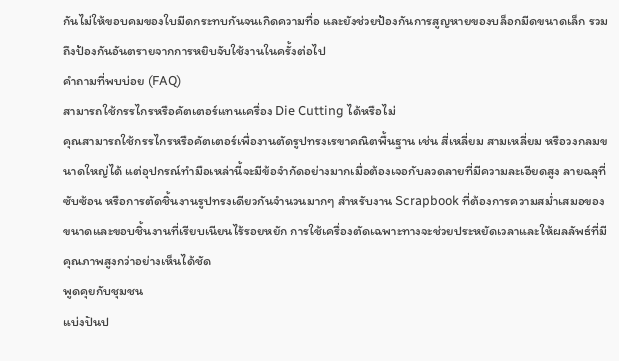กันไม่ให้ขอบคมของใบมีดกระทบกันจนเกิดความทื่อ และยังช่วยป้องกันการสูญหายของบล็อกมีดขนาดเล็ก รวมถึงป้องกันอันตรายจากการหยิบจับใช้งานในครั้งต่อไป
คำถามที่พบบ่อย (FAQ)
สามารถใช้กรรไกรหรือคัตเตอร์แทนเครื่อง Die Cutting ได้หรือไม่
คุณสามารถใช้กรรไกรหรือคัตเตอร์เพื่องานตัดรูปทรงเรขาคณิตพื้นฐาน เช่น สี่เหลี่ยม สามเหลี่ยม หรือวงกลมขนาดใหญ่ได้ แต่อุปกรณ์ทำมือเหล่านี้จะมีข้อจำกัดอย่างมากเมื่อต้องเจอกับลวดลายที่มีความละเอียดสูง ลายฉลุที่ซับซ้อน หรือการตัดชิ้นงานรูปทรงเดียวกันจำนวนมากๆ สำหรับงาน Scrapbook ที่ต้องการความสม่ำเสมอของขนาดและขอบชิ้นงานที่เรียบเนียนไร้รอยหยัก การใช้เครื่องตัดเฉพาะทางจะช่วยประหยัดเวลาและให้ผลลัพธ์ที่มีคุณภาพสูงกว่าอย่างเห็นได้ชัด
พูดคุยกับชุมชน
แบ่งปันป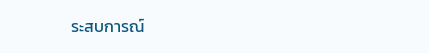ระสบการณ์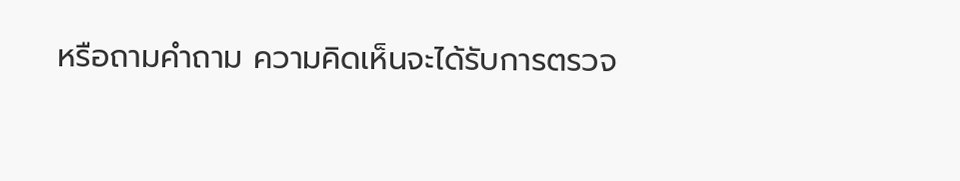หรือถามคำถาม ความคิดเห็นจะได้รับการตรวจ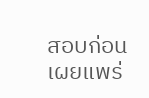สอบก่อนเผยแพร่